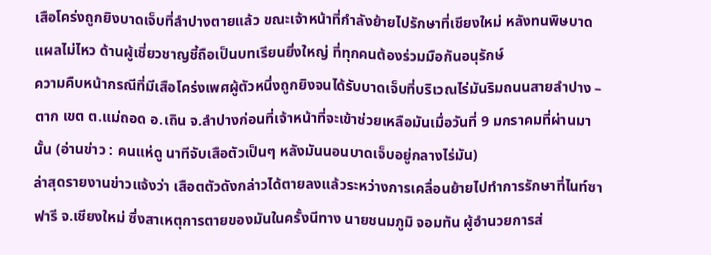เสือโคร่งถูกยิงบาดเจ็บที่ลำปางตายแล้ว ขณะเจ้าหน้าที่กำลังย้ายไปรักษาที่เชียงใหม่ หลังทนพิษบาดแผลไม่ไหว ด้านผู้เชี่ยวชาญชี้ถือเป็นบทเรียนยิ่งใหญ่ ที่ทุกคนต้องร่วมมือกันอนุรักษ์
ความคืบหน้ากรณีที่มีเสือโคร่งเพศผู้ตัวหนึ่งถูกยิงจนได้รับบาดเจ็บที่บริเวณไร่มันริมถนนสายลำปาง – ตาก เขต ต.แม่ถอด อ.เถิน จ.ลำปางก่อนที่เจ้าหน้าที่จะเข้าช่วยเหลือมันเมื่อวันที่ 9 มกราคมที่ผ่านมานั้น (อ่านข่าว : คนแห่ดู นาทีจับเสือตัวเป็นๆ หลังมันนอนบาดเจ็บอยู่กลางไร่มัน)
ล่าสุดรายงานข่าวแจ้งว่า เสือตตัวดังกล่าวได้ตายลงแล้วระหว่างการเคลื่อนย้ายไปทำการรักษาที่ไนท์ซาฟารี จ.เชียงใหม่ ซึ่งสาเหตุการตายของมันในครั้งนีทาง นายชนมภูมิ จอมทัน ผู้อำนวยการส่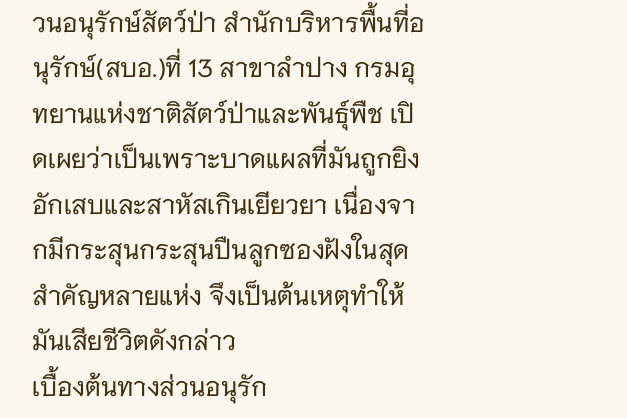วนอนุรักษ์สัตว์ป่า สำนักบริหารพื้นที่อนุรักษ์(สบอ.)ที่ 13 สาขาลำปาง กรมอุทยานแห่งชาติสัตว์ป่าและพันธุ์พืช เปิดเผยว่าเป็นเพราะบาดแผลที่มันถูกยิงอักเสบและสาหัสเกินเยียวยา เนื่องจากมีกระสุนกระสุนปืนลูกซองฝังในสุดสำคัญหลายแห่ง จึงเป็นต้นเหตุทำให้มันเสียชีวิตดังกล่าว
เบื้องต้นทางส่วนอนุรัก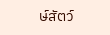ษ์สัตว์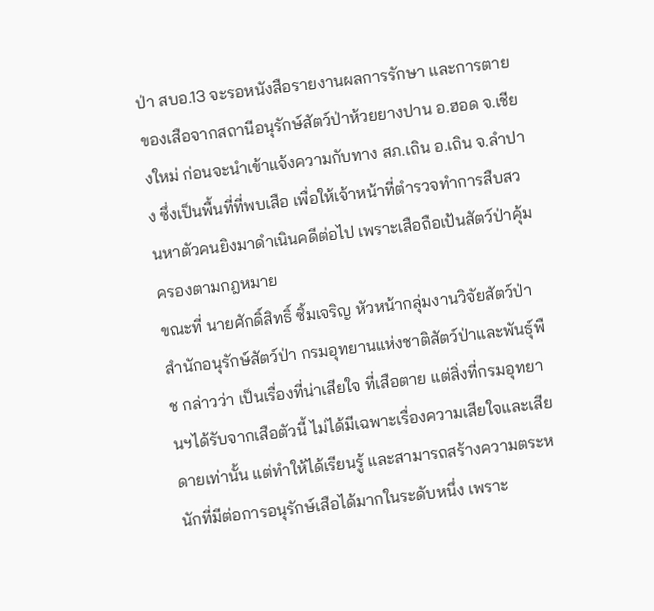ป่า สบอ.13 จะรอหนังสือรายงานผลการรักษา และการตายของเสือจากสถานีอนุรักษ์สัตว์ป่าห้วยยางปาน อ.ฮอด จ.เชียงใหม่ ก่อนจะนำเข้าแจ้งความกับทาง สภ.เถิน อ.เถิน จ.ลำปาง ซึ่งเป็นพื้นที่ที่พบเสือ เพื่อให้เจ้าหน้าที่ตำรวจทำการสืบสวนหาตัวคนยิงมาดำเนินคดีต่อไป เพราะเสือถือเป้นสัตว์ป่าคุ้มครองตามกฎหมาย
ขณะที่ นายศักดิ์สิทธิ์ ซิ้มเจริญ หัวหน้ากลุ่มงานวิจัยสัตว์ป่า สำนักอนุรักษ์สัตว์ป่า กรมอุทยานแห่งชาติสัตว์ป่าและพันธุ์พืช กล่าวว่า เป็นเรื่องที่น่าเสียใจ ที่เสือตาย แต่สิ่งที่กรมอุทยานฯได้รับจากเสือตัวนี้ ไม่ได้มีเฉพาะเรื่องความเสียใจและเสียดายเท่านั้น แต่ทำให้ได้เรียนรู้ และสามารถสร้างความตระหนักที่มีต่อการอนุรักษ์เสือได้มากในระดับหนึ่ง เพราะ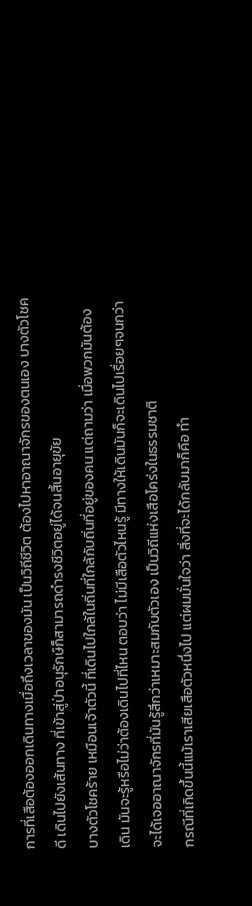การที่เสือต้องออกเดินทางเมื่อถึงเวลาของมัน เป็นวิถีชีวิต ต้องไปหาอาณาจักรของตนเอง บางตัวโชคดี เดินไปยังเส้นทาง ที่เข้าสู่ป่าอนุรักษ์ก็สามารถดำรงชีวิตอยู่ได้จนสิ้นอายุขัย
บางตัวโชคร้าย เหมือนเจ้าตัวนี้ ที่เดินไปใกล้ในถิ่นที่ใกล้กับถิ่นที่อยู่ของคน แต่ถามว่า เมื่อพวกมันต้องเดิน มันจะรู้หรือไม่ว่าต้องเดินไปที่ไหน ตอบว่า ไม่มีเสือตัวไหนรู้ มีทางให้เดินมันก็จะเดินไปเรื่อยๆจนกว่าจะได้เจออาณาจักรที่มันรู้สึกว่าเหมาะสมกับตัวเอง เป็นวิถีแห่งเสือโคร่งในธรรมชาติ
กรณีที่เกิดขึ้นนี้แม้เราเสียเสือตัวหนึ่งไป แต่ผมมั่นใจว่า สิ่งที่จะได้กลับมาก็คือ ทำ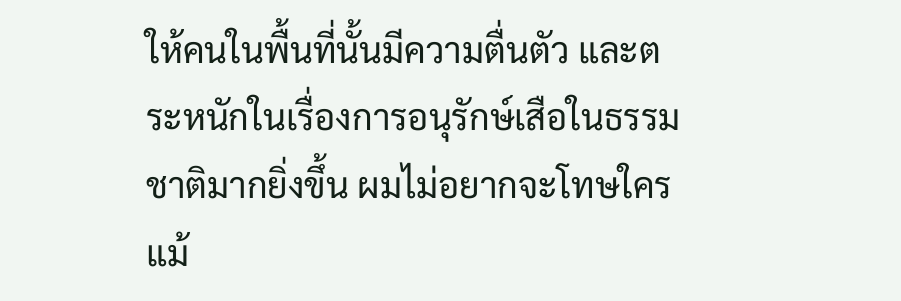ให้คนในพื้นที่นั้นมีความตื่นตัว และตระหนักในเรื่องการอนุรักษ์เสือในธรรมชาติมากยิ่งขึ้น ผมไม่อยากจะโทษใคร แม้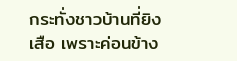กระทั่งชาวบ้านที่ยิงเสือ เพราะค่อนข้าง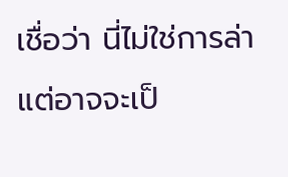เชื่อว่า นี่ไม่ใช่การล่า แต่อาจจะเป็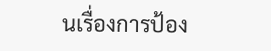นเรื่องการป้อง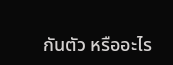กันตัว หรืออะไร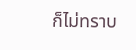ก็ไม่ทราบ